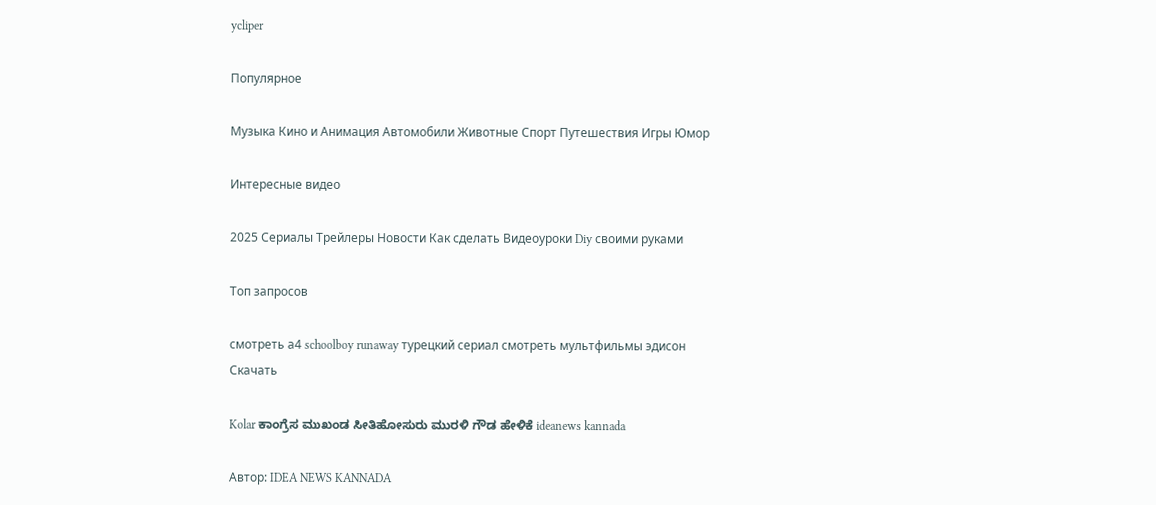ycliper

Популярное

Музыка Кино и Анимация Автомобили Животные Спорт Путешествия Игры Юмор

Интересные видео

2025 Сериалы Трейлеры Новости Как сделать Видеоуроки Diy своими руками

Топ запросов

смотреть а4 schoolboy runaway турецкий сериал смотреть мультфильмы эдисон
Скачать

Kolar ಕಾಂಗ್ರೆಸ ಮುಖಂಡ ಸೀತಿಹೋಸುರು ಮುರಳಿ ಗೌಡ ಹೇಳಿಕೆ ideanews kannada

Автор: IDEA NEWS KANNADA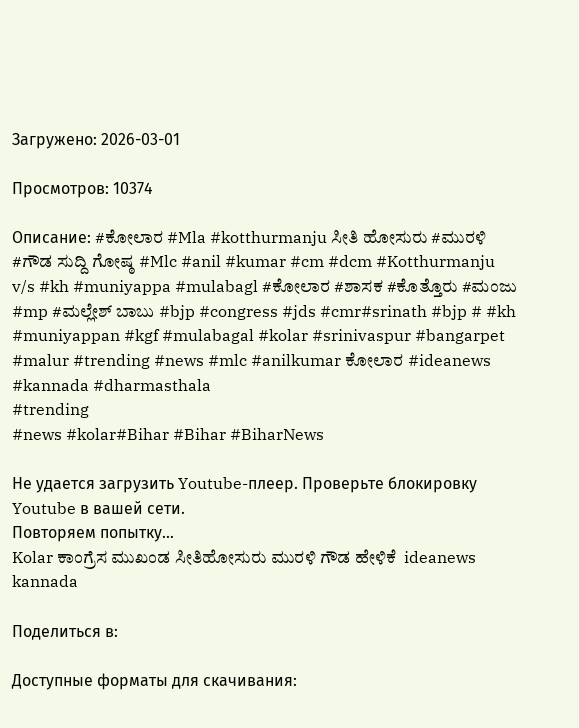Загружено: 2026-03-01

Просмотров: 10374

Описание: #ಕೋಲಾರ #Mla #kotthurmanju ಸೀತಿ ಹೋಸುರು #ಮುರಳಿ #ಗೌಡ ಸುದ್ದಿ ಗೋಷ್ಠ #Mlc #anil #kumar #cm #dcm #Kotthurmanju v/s #kh #muniyappa #mulabagl #ಕೋಲಾರ #ಶಾಸಕ #ಕೊತ್ತೊರು #ಮಂಜು #mp #ಮಲ್ಲೇಶ್ ಬಾಬು #bjp #congress #jds #cmr#srinath #bjp # #kh #muniyappan #kgf #mulabagal #kolar #srinivaspur #bangarpet #malur #trending #news #mlc #anilkumar ಕೋಲಾರ #ideanews #kannada #dharmasthala
#trending
#news #kolar#Bihar #Bihar #BiharNews

Не удается загрузить Youtube-плеер. Проверьте блокировку Youtube в вашей сети.
Повторяем попытку...
Kolar ಕಾಂಗ್ರೆಸ ಮುಖಂಡ ಸೀತಿಹೋಸುರು ಮುರಳಿ ಗೌಡ ಹೇಳಿಕೆ  ideanews kannada

Поделиться в:

Доступные форматы для скачивания: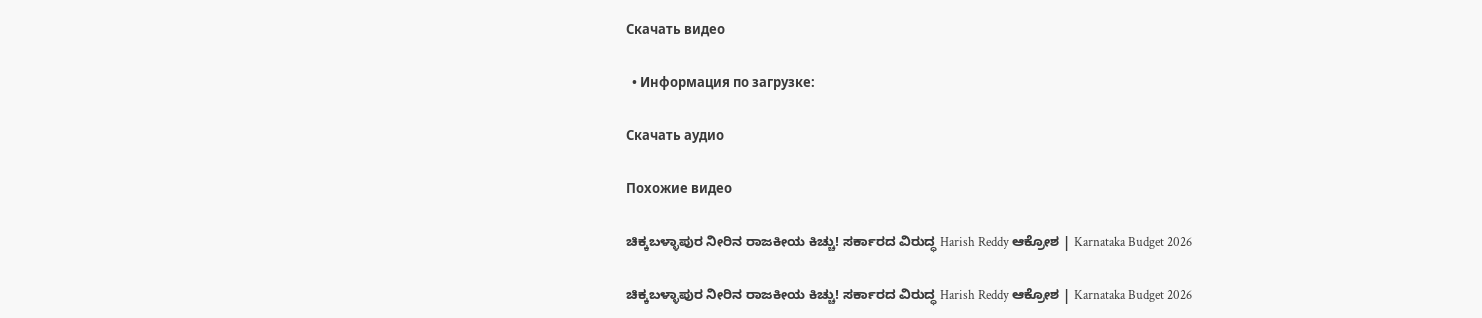Скачать видео

  • Информация по загрузке:

Скачать аудио

Похожие видео

ಚಿಕ್ಕಬಳ್ಳಾಪುರ ನೀರಿನ ರಾಜಕೀಯ ಕಿಚ್ಚು! ಸರ್ಕಾರದ ವಿರುದ್ಧ Harish Reddy ಆಕ್ರೋಶ | Karnataka Budget 2026

ಚಿಕ್ಕಬಳ್ಳಾಪುರ ನೀರಿನ ರಾಜಕೀಯ ಕಿಚ್ಚು! ಸರ್ಕಾರದ ವಿರುದ್ಧ Harish Reddy ಆಕ್ರೋಶ | Karnataka Budget 2026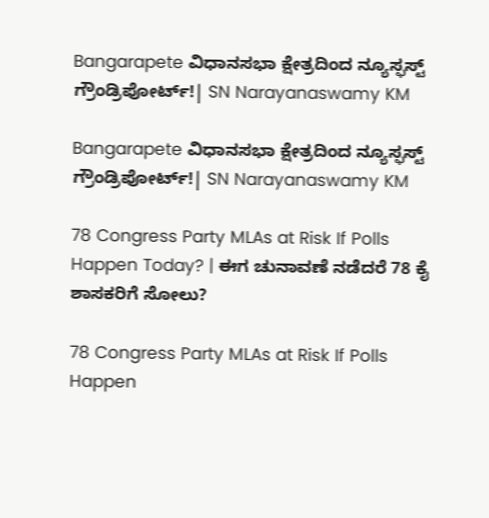Bangarapete ವಿಧಾನಸಭಾ ಕ್ಷೇತ್ರದಿಂದ ನ್ಯೂಸ್ಫಸ್ಟ್ ಗ್ರೌಂಡ್ರಿಪೋರ್ಟ್!| SN Narayanaswamy KM

Bangarapete ವಿಧಾನಸಭಾ ಕ್ಷೇತ್ರದಿಂದ ನ್ಯೂಸ್ಫಸ್ಟ್ ಗ್ರೌಂಡ್ರಿಪೋರ್ಟ್!| SN Narayanaswamy KM

78 Congress Party MLAs at Risk If Polls Happen Today? | ಈಗ ಚುನಾವಣೆ ನಡೆದರೆ 78 ಕೈ ಶಾಸಕರಿಗೆ ಸೋಲು?

78 Congress Party MLAs at Risk If Polls Happen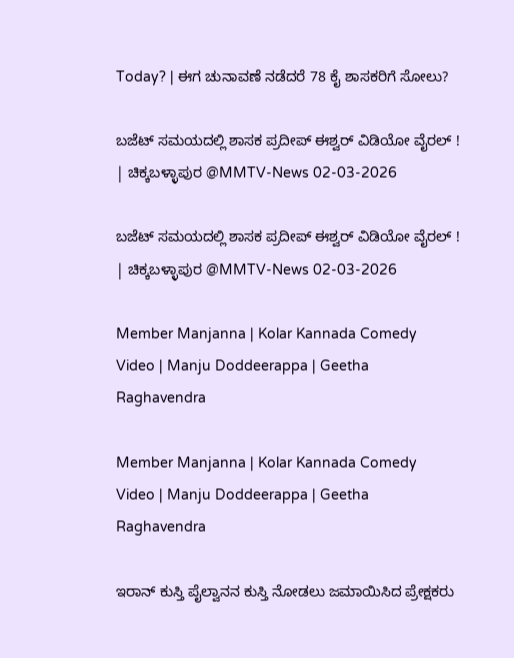Today? | ಈಗ ಚುನಾವಣೆ ನಡೆದರೆ 78 ಕೈ ಶಾಸಕರಿಗೆ ಸೋಲು?

ಬಜೆಟ್ ಸಮಯದಲ್ಲಿ ಶಾಸಕ ಪ್ರದೀಪ್ ಈಶ್ವರ್ ವಿಡಿಯೋ ವೈರಲ್ ! | ಚಿಕ್ಕಬಳ್ಳಾಪುರ @MMTV-News 02-03-2026

ಬಜೆಟ್ ಸಮಯದಲ್ಲಿ ಶಾಸಕ ಪ್ರದೀಪ್ ಈಶ್ವರ್ ವಿಡಿಯೋ ವೈರಲ್ ! | ಚಿಕ್ಕಬಳ್ಳಾಪುರ @MMTV-News 02-03-2026

Member Manjanna | Kolar Kannada Comedy Video | Manju Doddeerappa | Geetha Raghavendra

Member Manjanna | Kolar Kannada Comedy Video | Manju Doddeerappa | Geetha Raghavendra

ಇರಾನ್ ಕುಸ್ತಿ ಪೈಲ್ವಾನನ ಕುಸ್ತಿ ನೋಡಲು ಜಮಾಯಿಸಿದ ಪ್ರೇಕ್ಷಕರು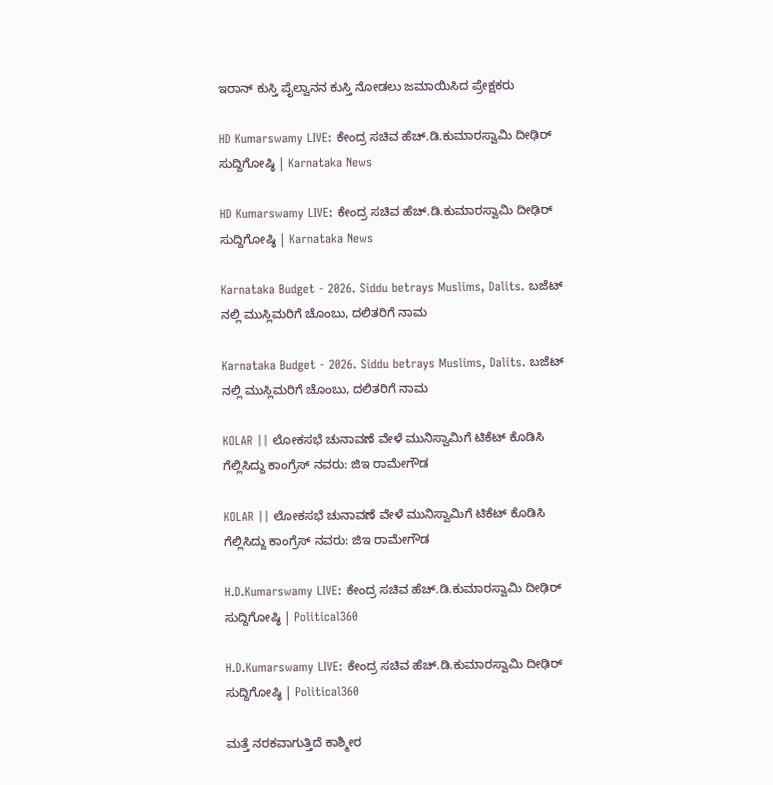ಇರಾನ್ ಕುಸ್ತಿ ಪೈಲ್ವಾನನ ಕುಸ್ತಿ ನೋಡಲು ಜಮಾಯಿಸಿದ ಪ್ರೇಕ್ಷಕರು

HD Kumarswamy LIVE: ಕೇಂದ್ರ ಸಚಿವ ಹೆಚ್.ಡಿ.ಕುಮಾರಸ್ವಾಮಿ ದೀಢಿರ್ ಸುದ್ದಿಗೋಷ್ಠಿ | Karnataka News

HD Kumarswamy LIVE: ಕೇಂದ್ರ ಸಚಿವ ಹೆಚ್.ಡಿ.ಕುಮಾರಸ್ವಾಮಿ ದೀಢಿರ್ ಸುದ್ದಿಗೋಷ್ಠಿ | Karnataka News

Karnataka Budget - 2026. Siddu betrays Muslims, Dalits. ಬಜೆಟ್ ನಲ್ಲಿ ಮುಸ್ಲಿಮರಿಗೆ ಚೊಂಬು, ದಲಿತರಿಗೆ ನಾಮ

Karnataka Budget - 2026. Siddu betrays Muslims, Dalits. ಬಜೆಟ್ ನಲ್ಲಿ ಮುಸ್ಲಿಮರಿಗೆ ಚೊಂಬು, ದಲಿತರಿಗೆ ನಾಮ

KOLAR || ಲೋಕಸಭೆ ಚುನಾವಣೆ ವೇಳೆ ಮುನಿಸ್ವಾಮಿಗೆ ಟಿಕೆಟ್ ಕೊಡಿಸಿ ಗೆಲ್ಲಿಸಿದ್ದು ಕಾಂಗ್ರೆಸ್ ನವರು: ಜಿಇ ರಾಮೇಗೌಡ

KOLAR || ಲೋಕಸಭೆ ಚುನಾವಣೆ ವೇಳೆ ಮುನಿಸ್ವಾಮಿಗೆ ಟಿಕೆಟ್ ಕೊಡಿಸಿ ಗೆಲ್ಲಿಸಿದ್ದು ಕಾಂಗ್ರೆಸ್ ನವರು: ಜಿಇ ರಾಮೇಗೌಡ

H.D.Kumarswamy LIVE: ಕೇಂದ್ರ ಸಚಿವ ಹೆಚ್.ಡಿ.ಕುಮಾರಸ್ವಾಮಿ ದೀಢಿರ್ ಸುದ್ದಿಗೋಷ್ಠಿ | Political360

H.D.Kumarswamy LIVE: ಕೇಂದ್ರ ಸಚಿವ ಹೆಚ್.ಡಿ.ಕುಮಾರಸ್ವಾಮಿ ದೀಢಿರ್ ಸುದ್ದಿಗೋಷ್ಠಿ | Political360

ಮತ್ತೆ ನರಕವಾಗುತ್ತಿದೆ ಕಾಶ್ಮೀರ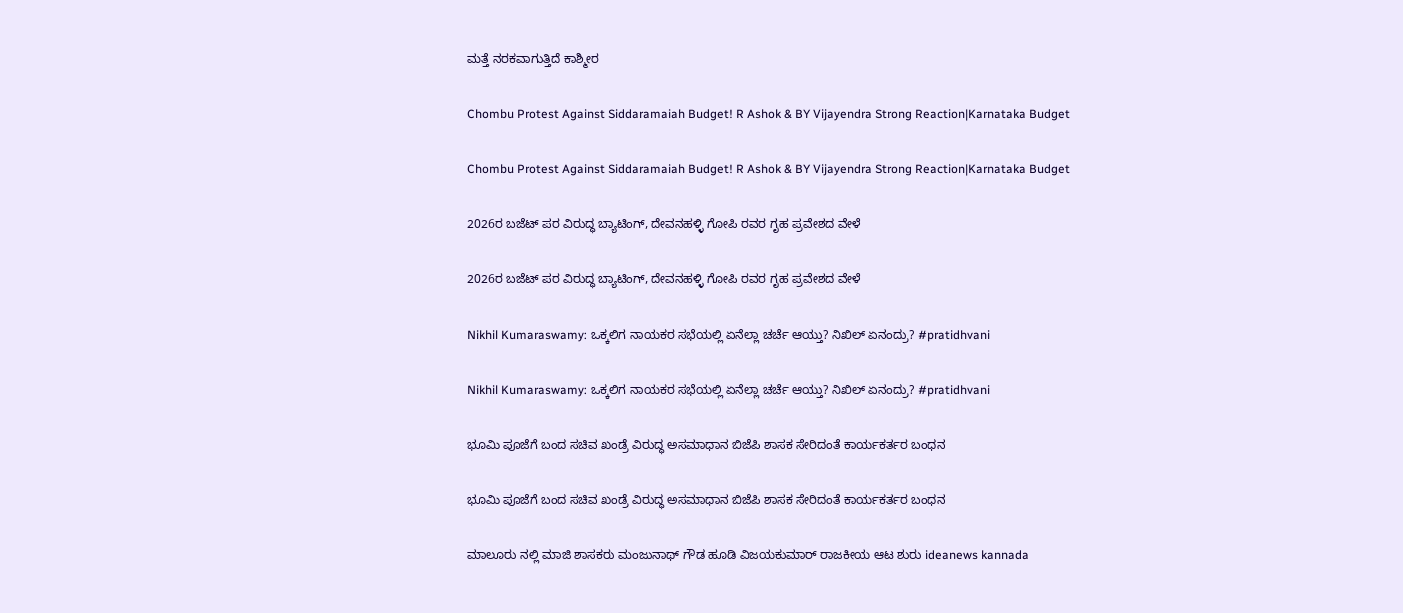ಮತ್ತೆ ನರಕವಾಗುತ್ತಿದೆ ಕಾಶ್ಮೀರ

Chombu Protest Against Siddaramaiah Budget! R Ashok & BY Vijayendra Strong Reaction|Karnataka Budget

Chombu Protest Against Siddaramaiah Budget! R Ashok & BY Vijayendra Strong Reaction|Karnataka Budget

2026ರ ಬಜೆಟ್ ಪರ ವಿರುದ್ಧ ಬ್ಯಾಟಿಂಗ್, ದೇವನಹಳ್ಳಿ ಗೋಪಿ ರವರ ಗೃಹ ಪ್ರವೇಶದ ವೇಳೆ

2026ರ ಬಜೆಟ್ ಪರ ವಿರುದ್ಧ ಬ್ಯಾಟಿಂಗ್, ದೇವನಹಳ್ಳಿ ಗೋಪಿ ರವರ ಗೃಹ ಪ್ರವೇಶದ ವೇಳೆ

Nikhil Kumaraswamy: ಒಕ್ಕಲಿಗ ನಾಯಕರ ಸಭೆಯಲ್ಲಿ ಏನೆಲ್ಲಾ ಚರ್ಚೆ ಆಯ್ತು? ನಿಖಿಲ್ ಏನಂದ್ರು? #pratidhvani

Nikhil Kumaraswamy: ಒಕ್ಕಲಿಗ ನಾಯಕರ ಸಭೆಯಲ್ಲಿ ಏನೆಲ್ಲಾ ಚರ್ಚೆ ಆಯ್ತು? ನಿಖಿಲ್ ಏನಂದ್ರು? #pratidhvani

ಭೂಮಿ ಪೂಜೆಗೆ ಬಂದ ಸಚಿವ ಖಂಡ್ರೆ ವಿರುದ್ಧ ಅಸಮಾಧಾನ ಬಿಜೆಪಿ ಶಾಸಕ ಸೇರಿದಂತೆ ಕಾರ್ಯಕರ್ತರ ಬಂಧನ

ಭೂಮಿ ಪೂಜೆಗೆ ಬಂದ ಸಚಿವ ಖಂಡ್ರೆ ವಿರುದ್ಧ ಅಸಮಾಧಾನ ಬಿಜೆಪಿ ಶಾಸಕ ಸೇರಿದಂತೆ ಕಾರ್ಯಕರ್ತರ ಬಂಧನ

ಮಾಲೂರು ನಲ್ಲಿ ಮಾಜಿ ಶಾಸಕರು ಮಂಜುನಾಥ್ ಗೌಡ ಹೂಡಿ ವಿಜಯಕುಮಾರ್ ರಾಜಕೀಯ ಆಟ ಶುರು ideanews kannada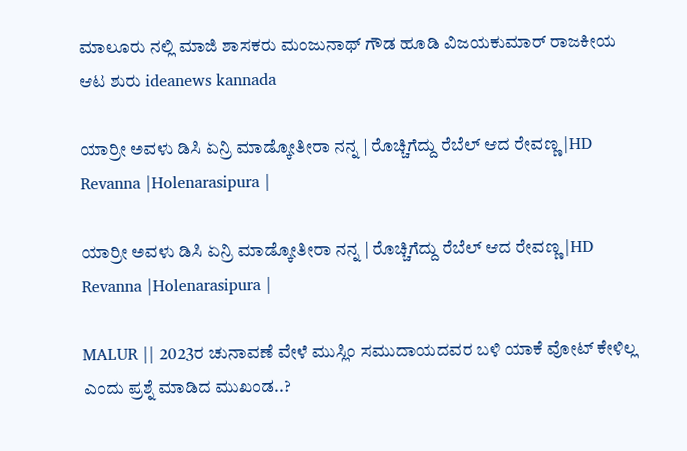ಮಾಲೂರು ನಲ್ಲಿ ಮಾಜಿ ಶಾಸಕರು ಮಂಜುನಾಥ್ ಗೌಡ ಹೂಡಿ ವಿಜಯಕುಮಾರ್ ರಾಜಕೀಯ ಆಟ ಶುರು ideanews kannada

ಯಾರ್ರೀ ಅವಳು ಡಿಸಿ ಏನ್ರಿ ಮಾಡ್ಕೋತೀರಾ ನನ್ನ | ರೊಚ್ಚಿಗೆದ್ದು ರೆಬೆಲ್ ಆದ ರೇವಣ್ಣ |HD Revanna |Holenarasipura |

ಯಾರ್ರೀ ಅವಳು ಡಿಸಿ ಏನ್ರಿ ಮಾಡ್ಕೋತೀರಾ ನನ್ನ | ರೊಚ್ಚಿಗೆದ್ದು ರೆಬೆಲ್ ಆದ ರೇವಣ್ಣ |HD Revanna |Holenarasipura |

MALUR || 2023ರ ಚುನಾವಣೆ ವೇಳೆ ಮುಸ್ಲಿಂ ಸಮುದಾಯದವರ ಬಳಿ ಯಾಕೆ ವೋಟ್ ಕೇಳಿಲ್ಲ ಎಂದು ಪ್ರಶ್ನೆ ಮಾಡಿದ ಮುಖಂಡ..?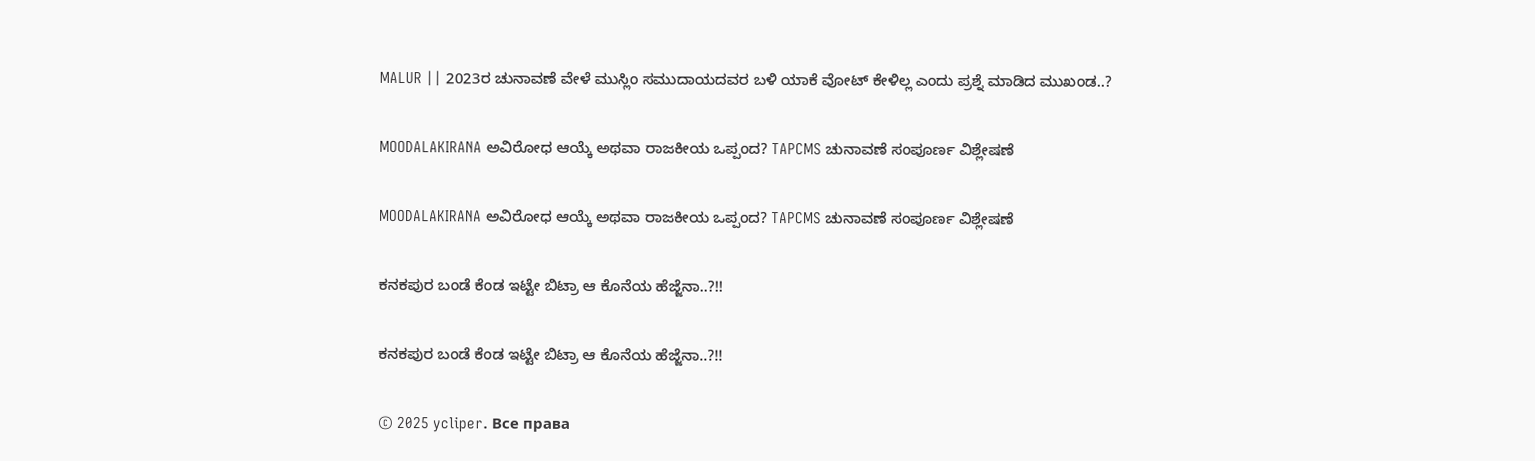MALUR || 2023ರ ಚುನಾವಣೆ ವೇಳೆ ಮುಸ್ಲಿಂ ಸಮುದಾಯದವರ ಬಳಿ ಯಾಕೆ ವೋಟ್ ಕೇಳಿಲ್ಲ ಎಂದು ಪ್ರಶ್ನೆ ಮಾಡಿದ ಮುಖಂಡ..?

MOODALAKIRANA ಅವಿರೋಧ ಆಯ್ಕೆ ಅಥವಾ ರಾಜಕೀಯ ಒಪ್ಪಂದ? TAPCMS ಚುನಾವಣೆ ಸಂಪೂರ್ಣ ವಿಶ್ಲೇಷಣೆ

MOODALAKIRANA ಅವಿರೋಧ ಆಯ್ಕೆ ಅಥವಾ ರಾಜಕೀಯ ಒಪ್ಪಂದ? TAPCMS ಚುನಾವಣೆ ಸಂಪೂರ್ಣ ವಿಶ್ಲೇಷಣೆ

ಕನಕಪುರ ಬಂಡೆ ಕೆಂಡ ಇಟ್ಟೇ ಬಿಟ್ರಾ ಆ ಕೊನೆಯ ಹೆಜ್ಜೆನಾ..?!!

ಕನಕಪುರ ಬಂಡೆ ಕೆಂಡ ಇಟ್ಟೇ ಬಿಟ್ರಾ ಆ ಕೊನೆಯ ಹೆಜ್ಜೆನಾ..?!!

© 2025 ycliper. Все права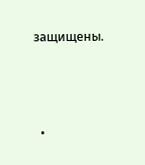защищены.



  •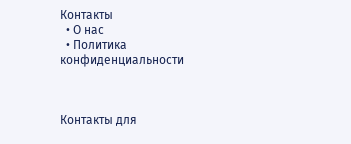Контакты
  • О нас
  • Политика конфиденциальности



Контакты для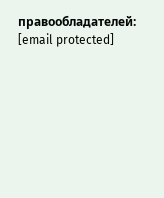правообладателей: [email protected]